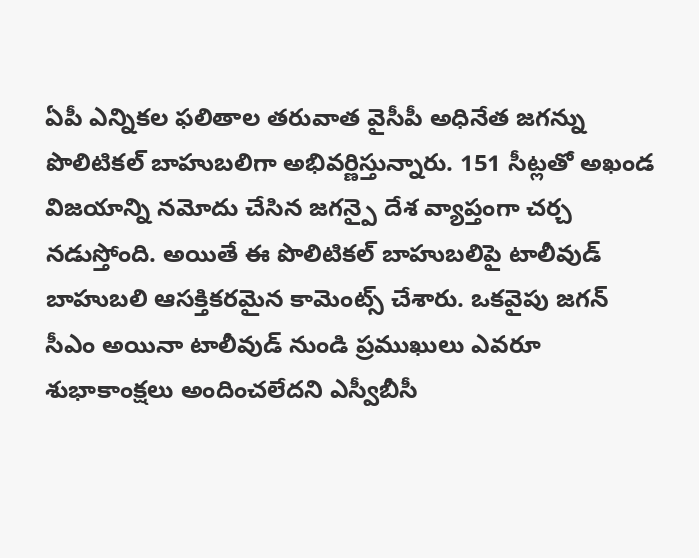ఏపీ ఎన్నికల ఫలితాల తరువాత వైసీపీ అధినేత జగన్ను పొలిటికల్ బాహుబలిగా అభివర్ణిస్తున్నారు. 151 సీట్లతో అఖండ విజయాన్ని నమోదు చేసిన జగన్పై దేశ వ్యాప్తంగా చర్చ నడుస్తోంది. అయితే ఈ పొలిటికల్ బాహుబలిపై టాలీవుడ్ బాహుబలి ఆసక్తికరమైన కామెంట్స్ చేశారు. ఒకవైపు జగన్ సీఎం అయినా టాలీవుడ్ నుండి ప్రముఖులు ఎవరూ శుభాకాంక్షలు అందించలేదని ఎస్వీబీసీ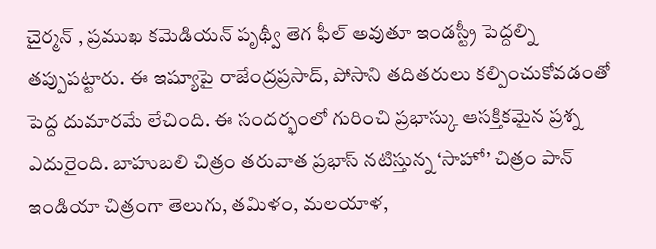చైర్మన్ , ప్రముఖ కమెడియన్ పృథ్వీ తెగ ఫీల్ అవుతూ ఇండస్ట్రీ పెద్దల్ని తప్పుపట్టారు. ఈ ఇష్యూపై రాజేంద్రప్రసాద్, పోసాని తదితరులు కల్పించుకోవడంతో పెద్ద దుమారమే లేచింది. ఈ సందర్భంలో గురించి ప్రభాస్కు ఆసక్తికమైన ప్రశ్న ఎదురైంది. బాహుబలి చిత్రం తరువాత ప్రభాస్ నటిస్తున్న ‘సాహో’ చిత్రం పాన్ ఇండియా చిత్రంగా తెలుగు, తమిళం, మలయాళ,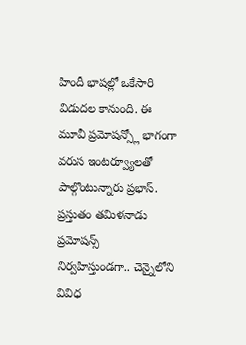హిందీ భాషల్లో ఒకేసారి విడుదల కానుంది. ఈ మూవీ ప్రమోషన్స్లో భాగంగా వరుస ఇంటర్వ్యూలతో పాల్గొంటున్నారు ప్రభాస్. ప్రస్తుతం తమిళనాడు ప్రమోషన్స్ నిర్వహిస్తుండగా.. చెన్నైలోని వివిధ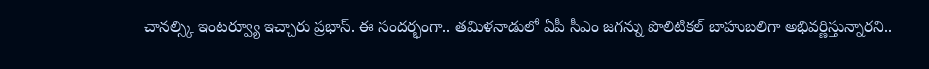చానల్స్కి ఇంటర్వ్యూ ఇచ్చారు ప్రభాస్. ఈ సందర్భంగా.. తమిళనాడులో ఏపీ సీఎం జగన్ను పొలిటికల్ బాహుబలిగా అభివర్ణిస్తున్నారని..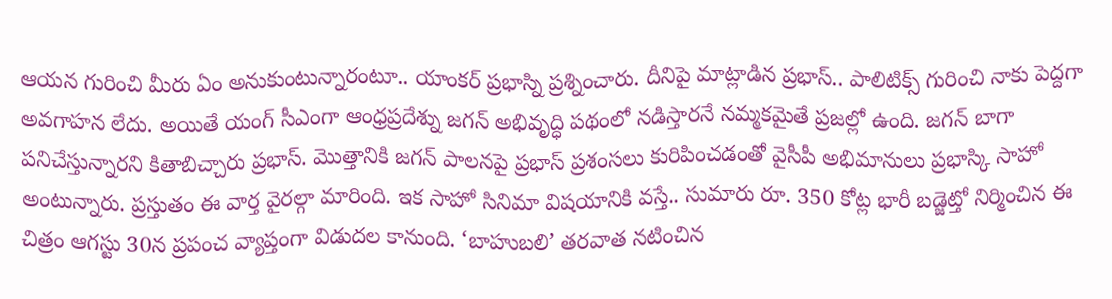ఆయన గురించి మీరు ఏం అనుకుంటున్నారంటూ.. యాంకర్ ప్రభాస్ని ప్రశ్నించారు. దీనిపై మాట్లాడిన ప్రభాస్.. పాలిటిక్స్ గురించి నాకు పెద్దగా అవగాహన లేదు. అయితే యంగ్ సీఎంగా ఆంధ్రప్రదేశ్ను జగన్ అభివృద్ధి పథంలో నడిస్తారనే నమ్మకమైతే ప్రజల్లో ఉంది. జగన్ బాగా పనిచేస్తున్నారని కితాబిచ్చారు ప్రభాస్. మొత్తానికి జగన్ పాలనపై ప్రభాస్ ప్రశంసలు కురిపించడంతో వైసీపీ అభిమానులు ప్రభాస్కి సాహో అంటున్నారు. ప్రస్తుతం ఈ వార్త వైరల్గా మారింది. ఇక సాహో సినిమా విషయానికి వస్తే.. సుమారు రూ. 350 కోట్ల భారీ బడ్జెట్తో నిర్మించిన ఈ చిత్రం ఆగస్టు 30న ప్రపంచ వ్యాప్తంగా విడుదల కానుంది. ‘బాహుబలి’ తరవాత నటించిన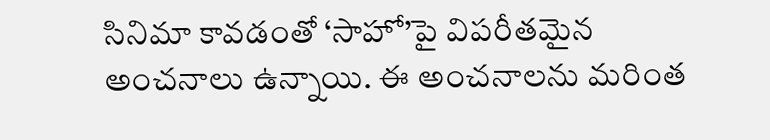సినిమా కావడంతో ‘సాహో’పై విపరీతమైన అంచనాలు ఉన్నాయి. ఈ అంచనాలను మరింత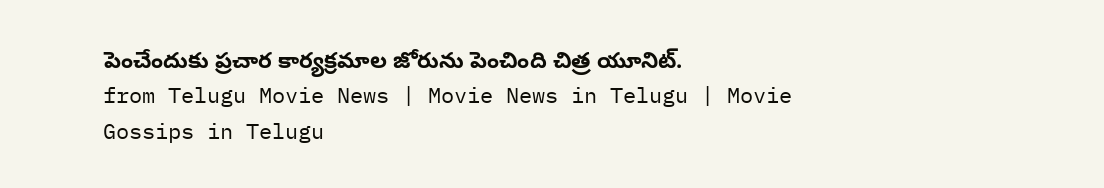పెంచేందుకు ప్రచార కార్యక్రమాల జోరును పెంచింది చిత్ర యూనిట్.
from Telugu Movie News | Movie News in Telugu | Movie Gossips in Telugu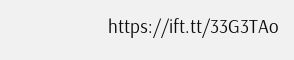https://ift.tt/33G3TAo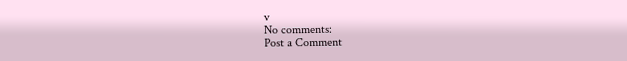v
No comments:
Post a Comment